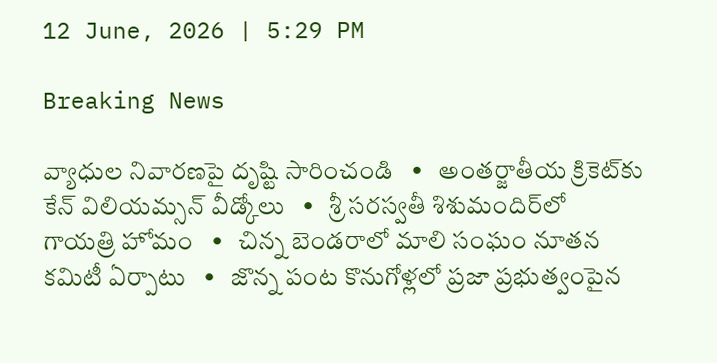12 June, 2026 | 5:29 PM

Breaking News

వ్యాధుల నివారణపై దృష్టి సారించండి   •   అంతర్జాతీయ క్రికెట్‌కు కేన్ విలియమ్సన్ వీడ్కోలు   •   శ్రీ సరస్వతీ శిశుమందిర్‌లో గాయత్రి హోమం   •   చిన్న బెండరాలో మాలి సంఘం నూతన కమిటీ ఏర్పాటు   •   జొన్న పంట కొనుగోళ్లలో ప్రజా ప్రభుత్వంపైన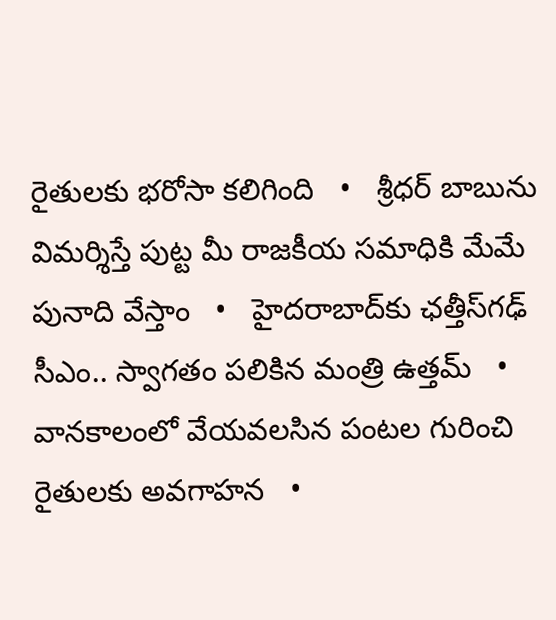రైతులకు భరోసా కలిగింది   •   శ్రీధర్ బాబును విమర్శిస్తే పుట్ట మీ రాజకీయ సమాధికి మేమే పునాది వేస్తాం   •   హైదరాబాద్‌కు ఛత్తీస్‌గఢ్ సీఎం.. స్వాగతం పలికిన మంత్రి ఉత్తమ్   •   వానకాలంలో వేయవలసిన పంటల గురించి రైతులకు అవగాహన   •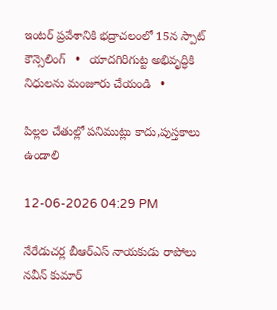ఇంటర్ ప్రవేశానికి భద్రాచలంలో 15న స్పాట్ కౌన్సెలింగ్   •   యాదగిరిగుట్ట అభివృద్ధికి నిధులను మంజూరు చేయండి   •

పిల్లల చేతుల్లో పనిముట్లు కాదు,పుస్తకాలు ఉండాలి

12-06-2026 04:29 PM

నేరేడుచర్ల బీఆర్ఎస్ నాయకుడు రాపోలు నవీన్ కుమార్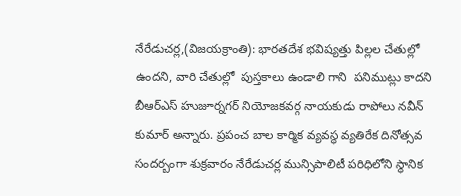నేరేడుచర్ల,(విజయక్రాంతి): భారతదేశ భవిష్యత్తు పిల్లల చేతుల్లో ఉందని, వారి చేతుల్లో  పుస్తకాలు ఉండాలి గాని  పనిముట్లు కాదని బీఆర్ఎస్ హుజూర్నగర్ నియోజకవర్గ నాయకుడు రాపోలు నవీన్ కుమార్ అన్నారు. ప్రపంచ బాల కార్మిక వ్యవస్థ వ్యతిరేక దినోత్సవ సందర్బంగా శుక్రవారం నేరేడుచర్ల మున్సిపాలిటీ పరిధిలోని స్థానిక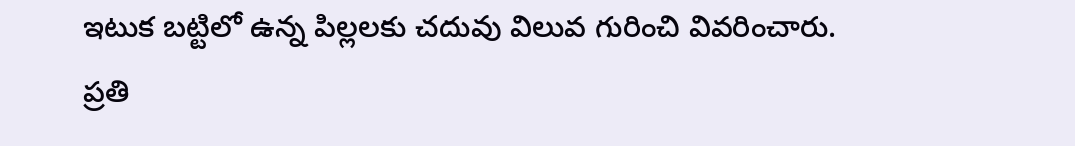ఇటుక బట్టిలో ఉన్న పిల్లలకు చదువు విలువ గురించి వివరించారు. ప్రతి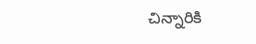చిన్నారికి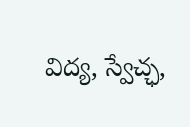విద్య, స్వేచ్ఛ,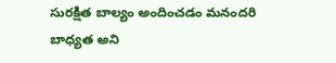సురక్షిత బాల్యం అందించడం మనందరి బాధ్యత అని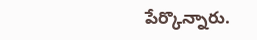పేర్కొన్నారు.